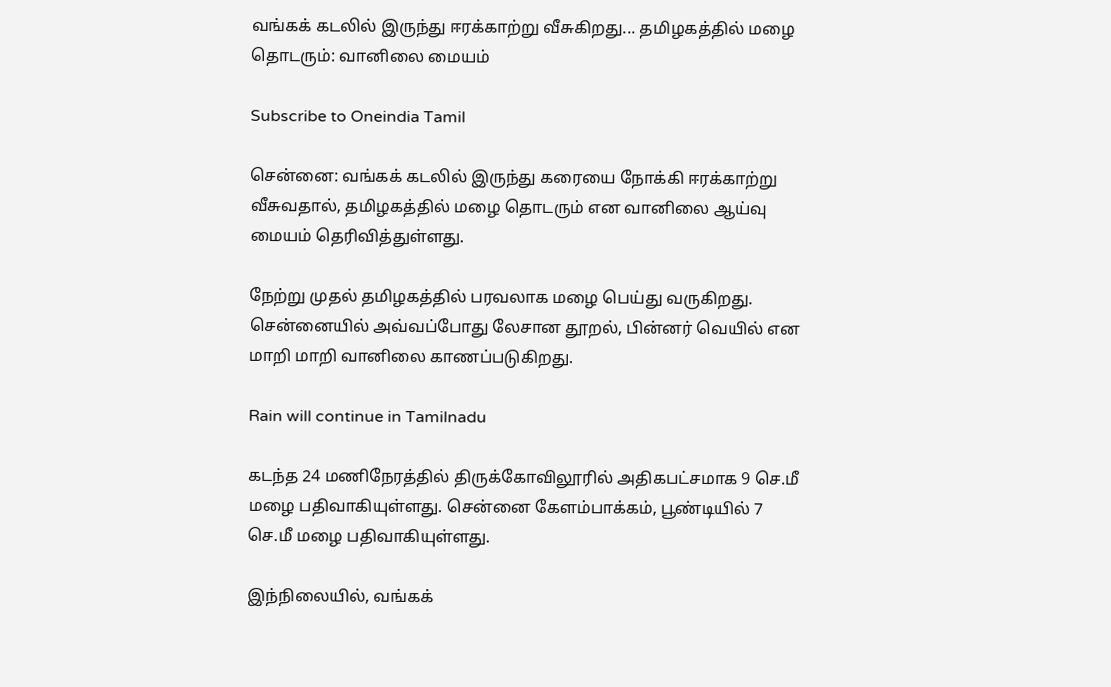வங்கக் கடலில் இருந்து ஈரக்காற்று வீசுகிறது... தமிழகத்தில் மழை தொடரும்: வானிலை மையம்

Subscribe to Oneindia Tamil

சென்னை: வங்கக் கடலில் இருந்து கரையை நோக்கி ஈரக்காற்று வீசுவதால், தமிழகத்தில் மழை தொடரும் என வானிலை ஆய்வு மையம் தெரிவித்துள்ளது.

நேற்று முதல் தமிழகத்தில் பரவலாக மழை பெய்து வருகிறது. சென்னையில் அவ்வப்போது லேசான தூறல், பின்னர் வெயில் என மாறி மாறி வானிலை காணப்படுகிறது.

Rain will continue in Tamilnadu

கடந்த 24 மணிநேரத்தில் திருக்கோவிலூரில் அதிகபட்சமாக 9 செ.மீ மழை பதிவாகியுள்ளது. சென்னை கேளம்பாக்கம், பூண்டியில் 7 செ.மீ மழை பதிவாகியுள்ளது.

இந்நிலையில், வங்கக்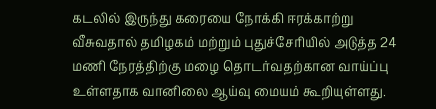கடலில் இருந்து கரையை நோக்கி ஈரக்காற்று வீசுவதால் தமிழகம் மற்றும் புதுச்சேரியில் அடுத்த 24 மணி நேரத்திற்கு மழை தொடர்வதற்கான வாய்ப்பு உள்ளதாக வானிலை ஆய்வு மையம் கூறியுள்ளது.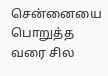சென்னையை பொறுத்த வரை சில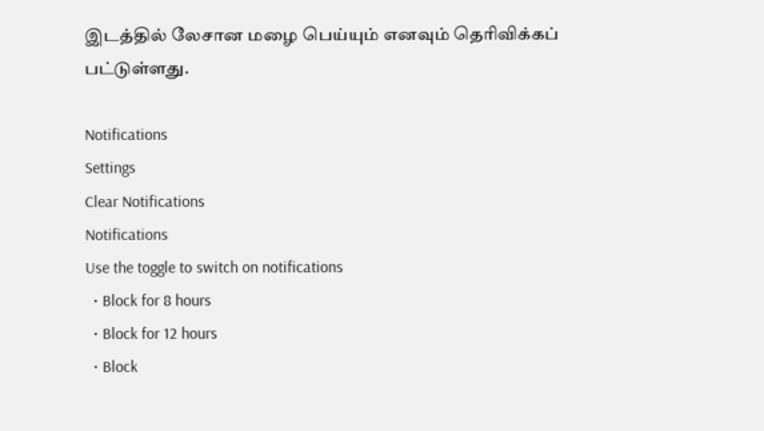இடத்தில் லேசான மழை பெய்யும் எனவும் தெரிவிக்கப் பட்டுள்ளது.

Notifications
Settings
Clear Notifications
Notifications
Use the toggle to switch on notifications
  • Block for 8 hours
  • Block for 12 hours
  • Block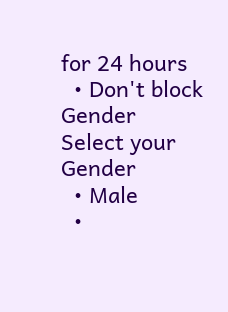for 24 hours
  • Don't block
Gender
Select your Gender
  • Male
  •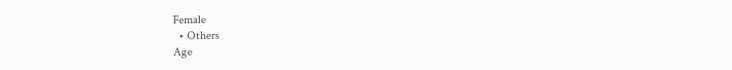Female
  • Others
Age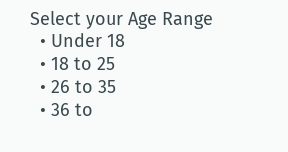Select your Age Range
  • Under 18
  • 18 to 25
  • 26 to 35
  • 36 to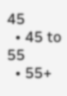45
  • 45 to 55
  • 55+